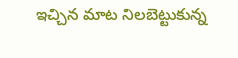ఇచ్చిన మాట నిలబెట్టుకున్న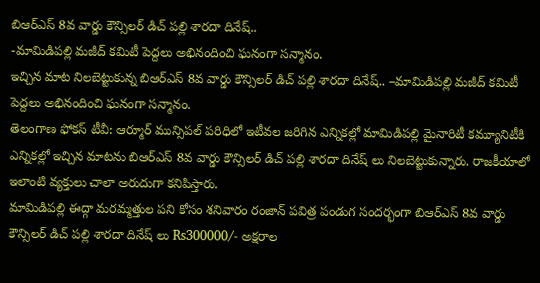బిఆర్ఎస్ 8వ వార్డు కౌన్సిలర్ డిచ్ పల్లి శారదా దినేష్..
-మామిడిపల్లి మజీద్ కమిటీ పెద్దలు అభినందించి ఘనంగా సన్మానం.
ఇచ్చిన మాట నిలబెట్టుకున్న బిఆర్ఎస్ 8వ వార్డు కౌన్సిలర్ డిచ్ పల్లి శారదా దినేష్.. –మామిడిపల్లి మజీద్ కమిటీ పెద్దలు అభినందించి ఘనంగా సన్మానం.
తెలంగాణ ఫోకస్ టీవీ: ఆర్మూర్ మున్సిపల్ పరిధిలో ఇటీవల జరిగిన ఎన్నికల్లో మామిడిపల్లి మైనారిటీ కమ్యూనిటీకి ఎన్నికల్లో ఇచ్చిన మాటను బిఆర్ఎస్ 8వ వార్డు కౌన్సిలర్ డిచ్ పల్లి శారదా దినేష్ లు నిలబెట్టుకున్నారు. రాజకీయాలో ఇలాంటి వ్యక్తులు చాలా అరుదుగా కనిపిస్తారు.
మామిడిపల్లి ఈద్గా మరమ్మత్తుల పని కోసం శనివారం రంజాన్ పవిత్ర పండుగ సందర్భంగా బిఆర్ఎస్ 8వ వార్డు కౌన్సిలర్ డిచ్ పల్లి శారదా దినేష్ లు Rs300000/- అక్షరాల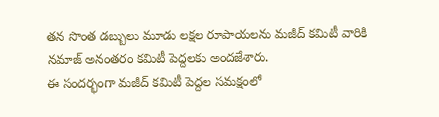తన సొంత డబ్బులు మూడు లక్షల రూపాయలను మజీద్ కమిటీ వారికి నమాజ్ అనంతరం కమిటీ పెద్దలకు అందజేశారు.
ఈ సందర్భంగా మజీద్ కమిటీ పెద్దల సమక్షంలో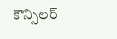కౌన్సిలర్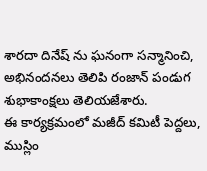శారదా దినేష్ ను ఘనంగా సన్మానించి, అభినందనలు తెలిపి రంజాన్ పండుగ శుభాకాంక్షలు తెలియజేశారు.
ఈ కార్యక్రమంలో మజీద్ కమిటీ పెద్దలు, ముస్లిం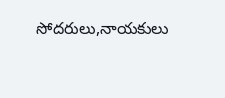సోదరులు,నాయకులు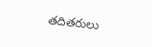తదితరులు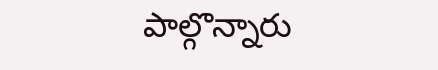పాల్గొన్నారు